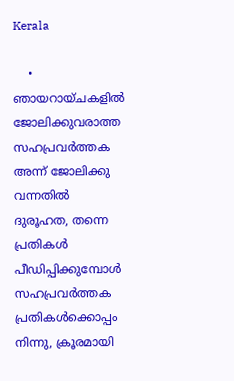Kerala

    • ഞായറായ്ചകളിൽ ജോലിക്കുവരാത്ത സഹപ്രവർത്തക അന്ന് ജോലിക്കു വന്നതിൽ ദുരൂഹത, തന്നെ പ്രതികൾ പീഡിപ്പിക്കുമ്പോൾ സഹപ്രവർത്തക പ്രതികൾക്കൊപ്പം നിന്നു, ക്രൂരമായി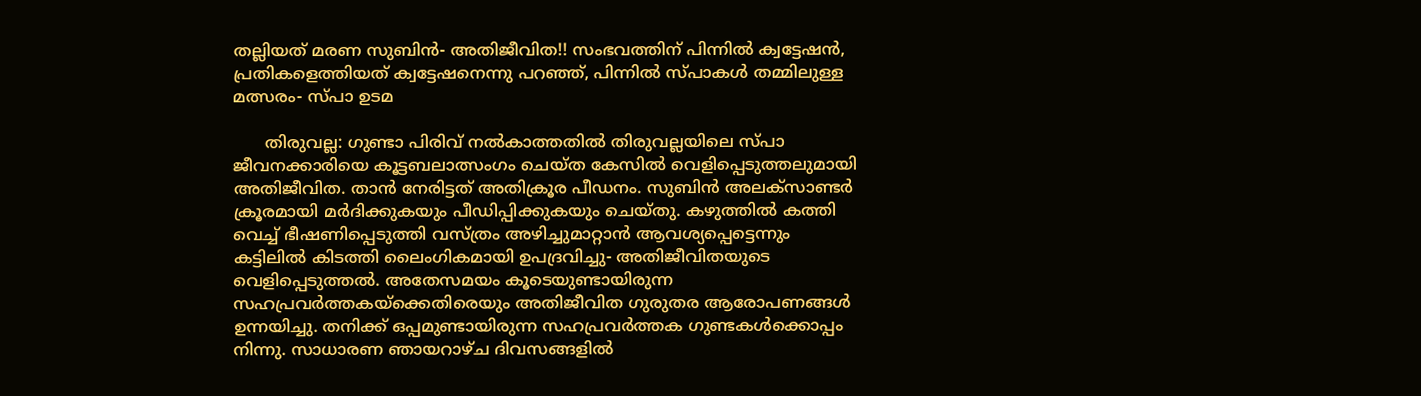തല്ലിയത് മരണ സുബിൻ- അതിജീവിത!! സംഭവത്തിന് പിന്നിൽ ക്വട്ടേഷൻ, പ്രതികളെത്തിയത് ക്വട്ടേഷനെന്നു പറഞ്ഞ്, പിന്നിൽ സ്പാകൾ തമ്മിലുള്ള മത്സരം- സ്പാ ഉടമ

      തിരുവല്ല: ഗുണ്ടാ പിരിവ് നൽകാത്തതിൽ തിരുവല്ലയിലെ സ്പാ ജീവനക്കാരിയെ കൂട്ടബലാത്സംഗം ചെയ്ത കേസിൽ വെളിപ്പെടുത്തലുമായി അതിജീവിത. താൻ നേരിട്ടത് അതിക്രൂര പീഡനം. സുബിൻ അലക്സാണ്ടർ ക്രൂരമായി മർദിക്കുകയും പീഡിപ്പിക്കുകയും ചെയ്തു. കഴുത്തിൽ കത്തി വെച്ച് ഭീഷണിപ്പെടുത്തി വസ്ത്രം അഴിച്ചുമാറ്റാൻ ആവശ്യപ്പെട്ടെന്നും കട്ടിലിൽ കിടത്തി ലൈംഗികമായി ഉപദ്രവിച്ചു- അതിജീവിതയുടെ വെളിപ്പെടുത്തൽ. അതേസമയം കൂടെയുണ്ടായിരുന്ന സഹപ്രവർത്തകയ്‌ക്കെതിരെയും അതിജീവിത ഗുരുതര ആരോപണങ്ങൾ ഉന്നയിച്ചു. തനിക്ക് ഒപ്പമുണ്ടായിരുന്ന സഹപ്രവർത്തക ഗുണ്ടകൾക്കൊപ്പം നിന്നു. സാധാരണ ഞായറാഴ്ച ദിവസങ്ങളിൽ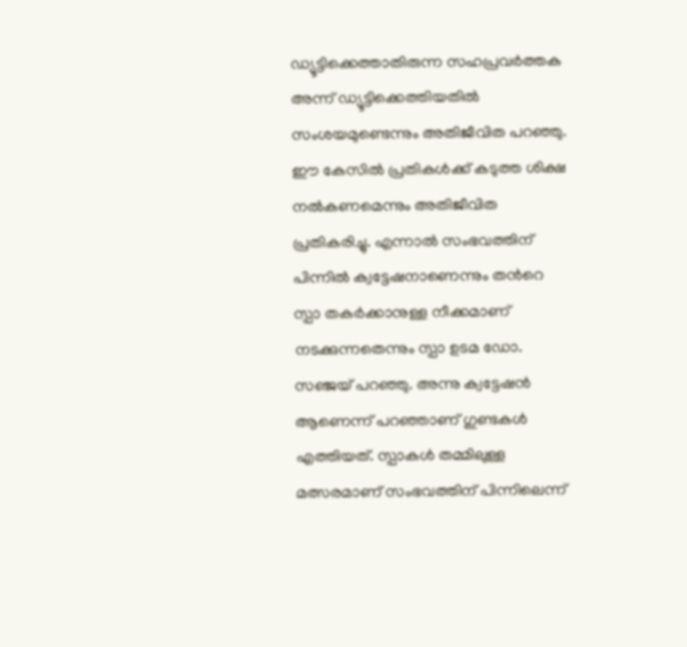ഡ്യൂട്ടിക്കെത്താതിരുന്ന സഹപ്രവർത്തക അന്ന് ഡ്യൂട്ടിക്കെത്തിയതിൽ സംശയമുണ്ടെന്നും അതിജീവിത പറഞ്ഞു. ഈ കേസിൽ പ്രതികൾക്ക് കടുത്ത ശിക്ഷ നൽകണമെന്നും അതിജീവിത പ്രതികരിച്ചു. എന്നാൽ സംഭവത്തിന് പിന്നിൽ ക്വട്ടേഷനാണെന്നും തൻറെ സ്പാ തകർക്കാനുള്ള നീക്കമാണ് നടക്കുന്നതെന്നും സ്പാ ഉടമ ഡോ. സഞ്ജയ് പറഞ്ഞു. അന്നു ക്വട്ടേഷൻ ആണെന്ന് പറഞ്ഞാണ് ഗുണ്ടകൾ എത്തിയത്. സ്പാകൾ തമ്മിലുള്ള മത്സരമാണ് സംഭവത്തിന് പിന്നിലെന്ന്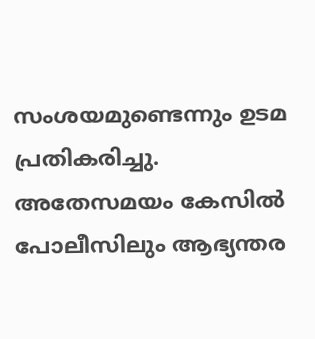സംശയമുണ്ടെന്നും ഉടമ പ്രതികരിച്ചു. അതേസമയം കേസിൽ പോലീസിലും ആഭ്യന്തര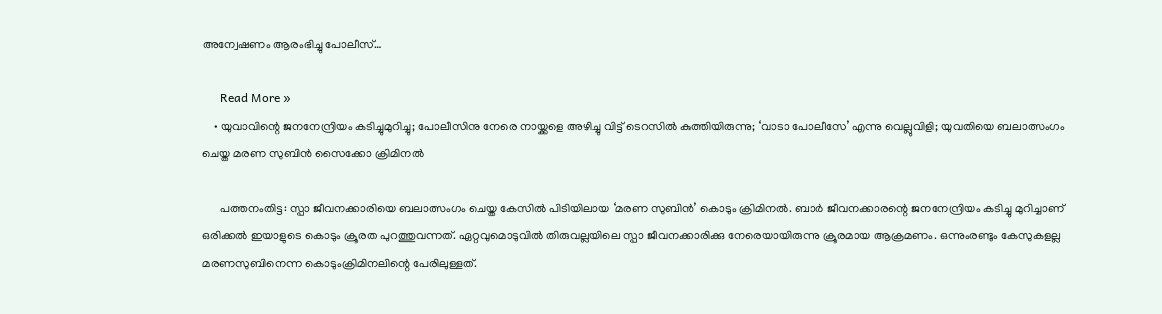അന്വേഷണം ആരംഭിച്ചു പോലീസ്…

      Read More »
    • യുവാവിന്റെ ജനനേന്ദ്രിയം കടിച്ചുമുറിച്ചു; പോലീസിനു നേരെ നായ്ക്കളെ അഴിച്ചു വിട്ട് ടെറസില്‍ കുത്തിയിരുന്നു; ‘വാടാ പോലീസേ’ എന്നു വെല്ലുവിളി; യുവതിയെ ബലാത്സംഗം ചെയ്ത മരണ സുബിന്‍ സൈക്കോ ക്രിമിനല്‍

      പത്തനംതിട്ട: സ്പാ ജീവനക്കാരിയെ ബലാത്സംഗം ചെയ്ത കേസില്‍ പിടിയിലായ ‘മരണ സുബിന്‍’ കൊടും ക്രിമിനല്‍. ബാര്‍ ജീവനക്കാരന്റെ ജനനേന്ദ്രിയം കടിച്ചു മുറിച്ചാണ് ഒരിക്കല്‍ ഇയാളുടെ കൊടും ക്രൂരത പുറത്തുവന്നത്. ഏറ്റവുമൊടുവില്‍ തിരുവല്ലയിലെ സ്പാ ജീവനക്കാരിക്കു നേരെയായിരുന്നു ക്രൂരമായ ആക്രമണം. ഒന്നുംരണ്ടും കേസുകളല്ല മരണസുബിനെന്ന കൊടുംക്രിമിനലിന്റെ പേരിലുള്ളത്.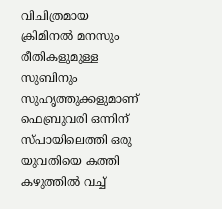വിചിത്രമായ ക്രിമിനല്‍ മനസും രീതികളുമുള്ള സുബിനും സുഹൃത്തുക്കളുമാണ് ഫെബ്രുവരി ഒന്നിന് സ്പായിലെത്തി ഒരു യുവതിയെ കത്തി കഴുത്തില്‍ വച്ച്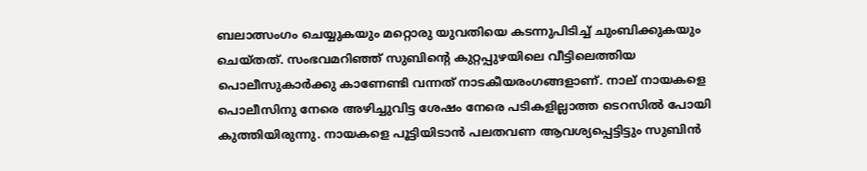ബലാത്സംഗം ചെയ്യുകയും മറ്റൊരു യുവതിയെ കടന്നുപിടിച്ച് ചുംബിക്കുകയും ചെയ്തത്. സംഭവമറിഞ്ഞ് സുബിന്റെ കുറ്റപ്പുഴയിലെ വീട്ടിലെത്തിയ പൊലീസുകാര്‍ക്കു കാണേണ്ടി വന്നത് നാടകീയരംഗങ്ങളാണ്. നാല് നായകളെ പൊലീസിനു നേരെ അഴിച്ചുവിട്ട ശേഷം നേരെ പടികളില്ലാത്ത ടെറസില്‍ പോയി കുത്തിയിരുന്നു. നായകളെ പൂട്ടിയിടാന്‍ പലതവണ ആവശ്യപ്പെട്ടിട്ടും സുബിന്‍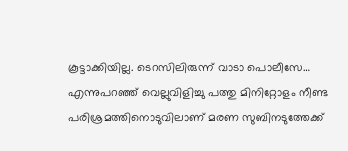കൂട്ടാക്കിയില്ല. ടെറസിലിരുന്ന് വാടാ പൊലീസേ… എന്നുപറഞ്ഞ് വെല്ലുവിളിച്ചു പത്തു മിനിറ്റോളം നീണ്ട പരിശ്രമത്തിനൊടുവിലാണ് മരണ സുബിനടുത്തേക്ക്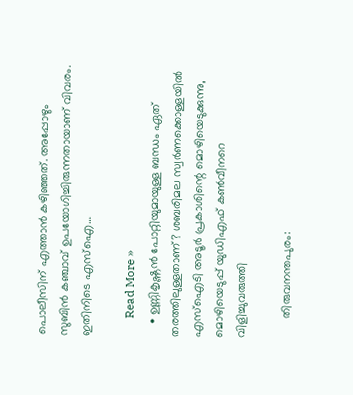പൊലീസിന് എത്താന്‍ കഴിഞ്ഞത്. അപ്പോഴും സുബിന്‍ കഞ്ചാവ് ഉപയോഗിച്ചിരുന്നതായാണ് വിവരം. ഇതിനിടെ എസ്‌ഐ…

      Read More »
    • ഉണ്ണികൃഷ്ണൻ പോറ്റിയുമായുള്ള ബന്ധം ഏത് തരത്തിലുള്ളതാണ്? ശബരിമല സ്വർണക്കൊള്ളയിൽ എസ്ഐടി അടൂർ പ്രകാശിന്റെ മൊഴിയെടുക്കുന്നു, മൊഴിയെടുപ്പ് യുഡിഎഫ് കൺവീനറെ വിളിച്ചുവരുത്തി

      തിരുവനന്തപുരം: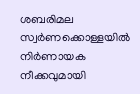ശബരിമല സ്വർണക്കൊള്ളയിൽ നിർണായക നീക്കവുമായി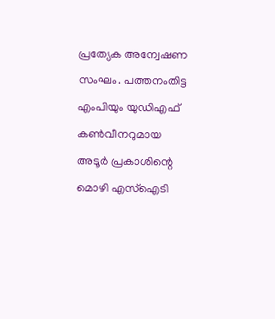പ്രത്യേക അന്വേഷണ സംഘം. പത്തനംതിട്ട എംപിയും യുഡിഎഫ് കൺവീനറുമായ അടൂർ പ്രകാശിന്റെ മൊഴി എസ്‌ഐടി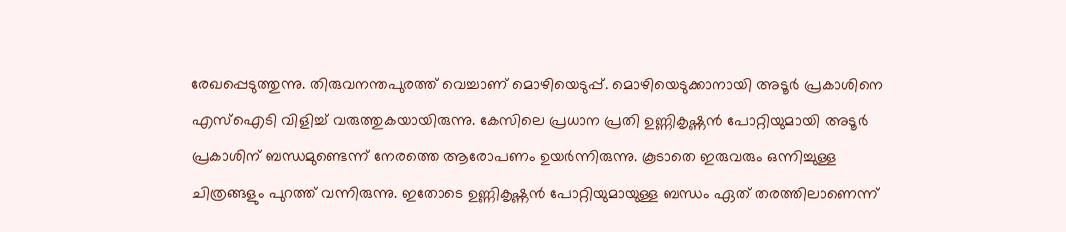രേഖപ്പെടുത്തുന്നു. തിരുവനന്തപുരത്ത് വെച്ചാണ് മൊഴിയെടുപ്പ്. മൊഴിയെടുക്കാനായി അടൂർ പ്രകാശിനെ എസ്‌ഐടി വിളിച്ച് വരുത്തുകയായിരുന്നു. കേസിലെ പ്രധാന പ്രതി ഉണ്ണികൃഷ്ണൻ പോറ്റിയുമായി അടൂർ പ്രകാശിന് ബന്ധമുണ്ടെന്ന് നേരത്തെ ആരോപണം ഉയർന്നിരുന്നു. കൂടാതെ ഇരുവരും ഒന്നിച്ചുള്ള ചിത്രങ്ങളും പുറത്ത് വന്നിരുന്നു. ഇതോടെ ഉണ്ണികൃഷ്ണൻ പോറ്റിയുമായുള്ള ബന്ധം ഏത് തരത്തിലാണെന്ന്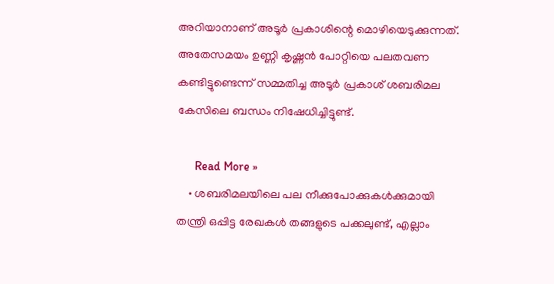അറിയാനാണ് അടൂർ പ്രകാശിന്റെ മൊഴിയെടുക്കുന്നത്. അതേസമയം ഉണ്ണി കൃഷ്ണൻ പോറ്റിയെ പലതവണ കണ്ടിട്ടുണ്ടെന്ന് സമ്മതിച്ച അടൂർ പ്രകാശ് ശബരിമല കേസിലെ ബന്ധം നിഷേധിച്ചിട്ടുണ്ട്.

      Read More »
    • ശബരിമലയിലെ പല നീക്കുപോക്കുകൾക്കുമായി തന്ത്രി ഒപ്പിട്ട രേഖകൾ തങ്ങളുടെ പക്കലുണ്ട്, എല്ലാം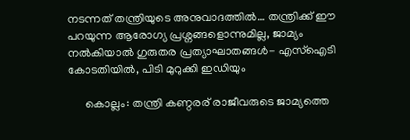ന‌ടന്നത് തന്ത്രിയുടെ അനുവാദത്തിൽ… തന്ത്രിക്ക് ഈ പറയുന്ന ആരോഗ്യ പ്രശ്നങ്ങളൊന്നുമില്ല, ജാമ്യം നൽകിയാൽ ഗുരുതര പ്രത്യാഘാതങ്ങൾ- എസ്ഐടി കോടതിയിൽ, പിടി മുറുക്കി ഇഡിയും

      കൊല്ലം: തന്ത്രി കണ്ഠരര് രാജീവരുടെ ജാമ്യത്തെ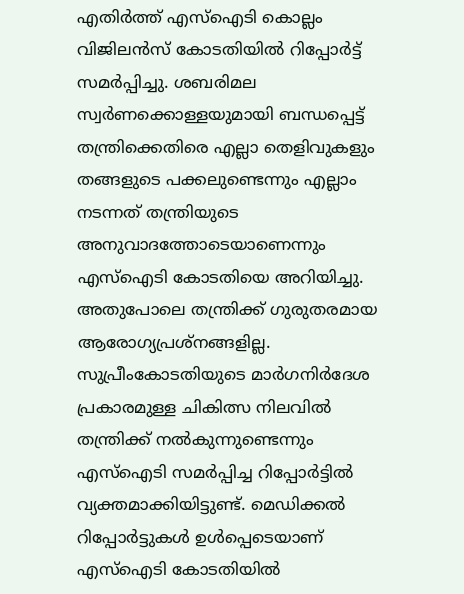എതിർത്ത് എസ്‌ഐടി കൊല്ലം വിജിലൻസ് കോടതിയിൽ റിപ്പോർട്ട് സമർപ്പിച്ചു. ശബരിമല സ്വർണക്കൊള്ളയുമായി ബന്ധപ്പെട്ട് തന്ത്രിക്കെതിരെ എല്ലാ തെളിവുകളും തങ്ങളുടെ പക്കലുണ്ടെന്നും എല്ലാം നടന്നത് തന്ത്രിയുടെ അനുവാദത്തോടെയാണെന്നും എസ്‌ഐടി കോടതിയെ അറിയിച്ചു. അതുപോലെ തന്ത്രിക്ക് ഗുരുതരമായ ആരോഗ്യപ്രശ്‌നങ്ങളില്ല. സുപ്രീംകോടതിയുടെ മാർഗനിർദേശ പ്രകാരമുള്ള ചികിത്സ നിലവിൽ തന്ത്രിക്ക് നൽകുന്നുണ്ടെന്നും എസ്‌ഐടി സമർപ്പിച്ച റിപ്പോർട്ടിൽ വ്യക്തമാക്കിയിട്ടുണ്ട്. മെഡിക്കൽ റിപ്പോർട്ടുകൾ ഉൾപ്പെടെയാണ് എസ്‌ഐടി കോടതിയിൽ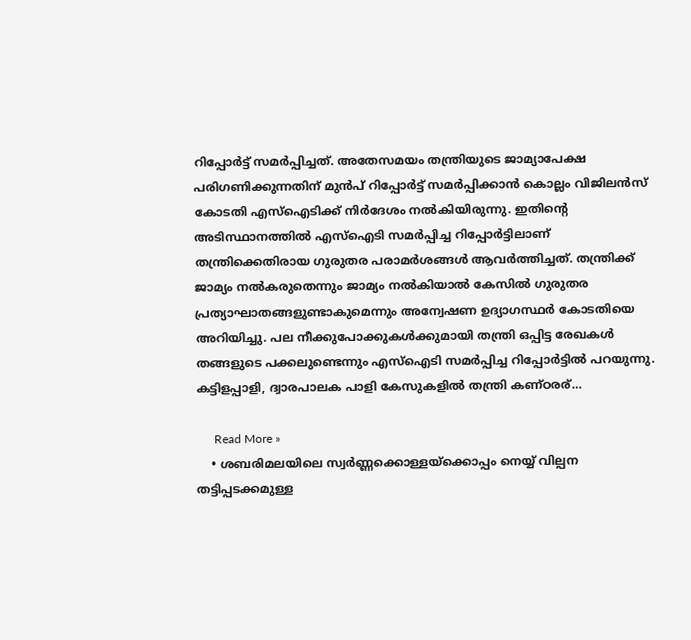റിപ്പോർട്ട് സമർപ്പിച്ചത്. അതേസമയം തന്ത്രിയുടെ ജാമ്യാപേക്ഷ പരിഗണിക്കുന്നതിന് മുൻപ് റിപ്പോർട്ട് സമർപ്പിക്കാൻ കൊല്ലം വിജിലൻസ് കോടതി എസ്‌ഐടിക്ക് നിർദേശം നൽകിയിരുന്നു. ഇതിന്റെ അടിസ്ഥാനത്തിൽ എസ്‌ഐടി സമർപ്പിച്ച റിപ്പോർട്ടിലാണ് തന്ത്രിക്കെതിരായ ഗുരുതര പരാമർശങ്ങൾ ആവർത്തിച്ചത്. തന്ത്രിക്ക് ജാമ്യം നൽകരുതെന്നും ജാമ്യം നൽകിയാൽ കേസിൽ ഗുരുതര പ്രത്യാഘാതങ്ങളുണ്ടാകുമെന്നും അന്വേഷണ ഉദ്യാഗസ്ഥർ കോടതിയെ അറിയിച്ചു. പല നീക്കുപോക്കുകൾക്കുമായി തന്ത്രി ഒപ്പിട്ട രേഖകൾ തങ്ങളുടെ പക്കലുണ്ടെന്നും എസ്ഐടി സമർപ്പിച്ച റിപ്പോർട്ടിൽ പറയുന്നു. കട്ടിളപ്പാളി, ദ്വാരപാലക പാളി കേസുകളിൽ തന്ത്രി കണ്ഠരര്…

      Read More »
    • ശബരിമലയിലെ സ്വർണ്ണക്കൊള്ളയ്ക്കൊപ്പം നെയ്യ് വില്പന തട്ടിപ്പടക്കമുള്ള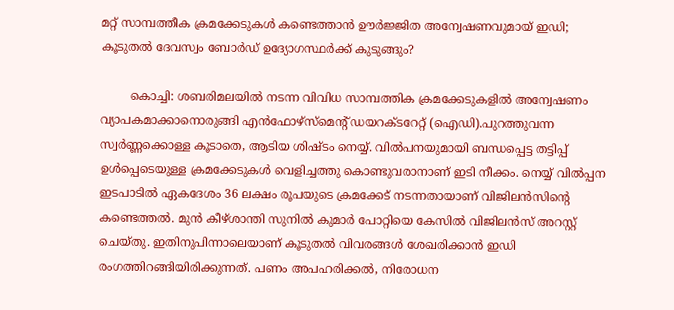മറ്റ് സാമ്പത്തീക ക്രമക്കേടുകൾ കണ്ടെത്താൻ ഊർജ്ജിത അന്വേഷണവുമായ് ഇഡി; കൂടുതൽ ദേവസ്വം ബോർഡ് ഉദ്യോഗസ്ഥർക്ക് കുടുങ്ങും?

        കൊച്ചി: ശബരിമലയിൽ നടന്ന വിവിധ സാമ്പത്തിക ക്രമക്കേടുകളിൽ അന്വേഷണം വ്യാപകമാക്കാനൊരുങ്ങി എൻഫോഴ്‌സ്‌മെൻ്റ് ഡയറക്ടറേറ്റ് (ഐഡി).പുറത്തുവന്ന സ്വർണ്ണക്കൊള്ള കൂടാതെ, ആടിയ ശിഷ്ടം നെയ്യ്. വിൽപനയുമായി ബന്ധപ്പെട്ട തട്ടിപ്പ് ഉൾപ്പെടെയുള്ള ക്രമക്കേടുകൾ വെളിച്ചത്തു കൊണ്ടുവരാനാണ് ഇടി നീക്കം. നെയ്യ് വിൽപ്പന ഇടപാടിൽ ഏകദേശം 36 ലക്ഷം രൂപയുടെ ക്രമക്കേട് നടന്നതായാണ് വിജിലൻസിൻ്റെ കണ്ടെത്തൽ. മുൻ കീഴ്ശാന്തി സുനിൽ കുമാർ പോറ്റിയെ കേസിൽ വിജിലൻസ് അറസ്റ്റ് ചെയ്തു. ഇതിനുപിന്നാലെയാണ് കൂടുതൽ വിവരങ്ങൾ ശേഖരിക്കാൻ ഇഡി രംഗത്തിറങ്ങിയിരിക്കുന്നത്. പണം അപഹരിക്കൽ, നിരോധന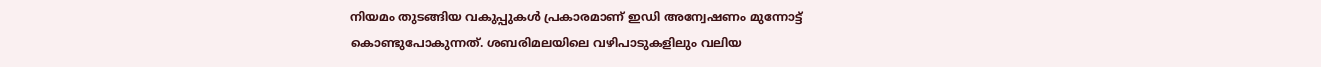നിയമം തുടങ്ങിയ വകുപ്പുകൾ പ്രകാരമാണ് ഇഡി അന്വേഷണം മുന്നോട്ട് കൊണ്ടുപോകുന്നത്. ശബരിമലയിലെ വഴിപാടുകളിലും വലിയ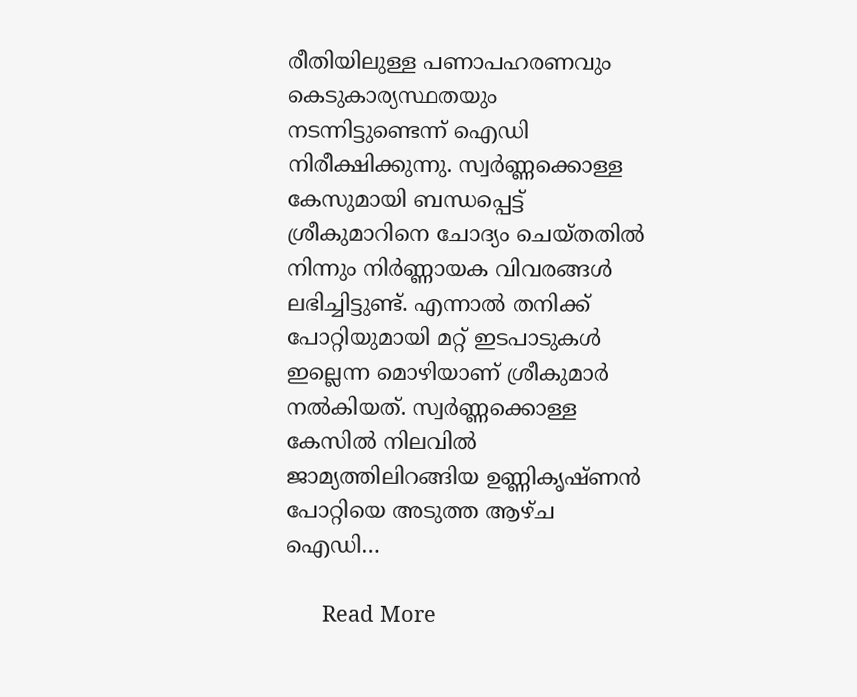രീതിയിലുള്ള പണാപഹരണവും കെടുകാര്യസ്ഥതയും നടന്നിട്ടുണ്ടെന്ന് ഐഡി നിരീക്ഷിക്കുന്നു. സ്വർണ്ണക്കൊള്ള കേസുമായി ബന്ധപ്പെട്ട് ശ്രീകുമാറിനെ ചോദ്യം ചെയ്തതിൽ നിന്നും നിർണ്ണായക വിവരങ്ങൾ ലഭിച്ചിട്ടുണ്ട്. എന്നാൽ തനിക്ക് പോറ്റിയുമായി മറ്റ് ഇടപാടുകൾ ഇല്ലെന്ന മൊഴിയാണ് ശ്രീകുമാർ നൽകിയത്. സ്വർണ്ണക്കൊള്ള കേസിൽ നിലവിൽ ജാമ്യത്തിലിറങ്ങിയ ഉണ്ണികൃഷ്ണൻ പോറ്റിയെ അടുത്ത ആഴ്ച ഐഡി…

      Read More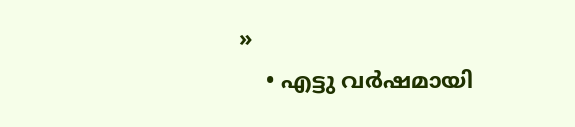»
    • എട്ടു വര്‍ഷമായി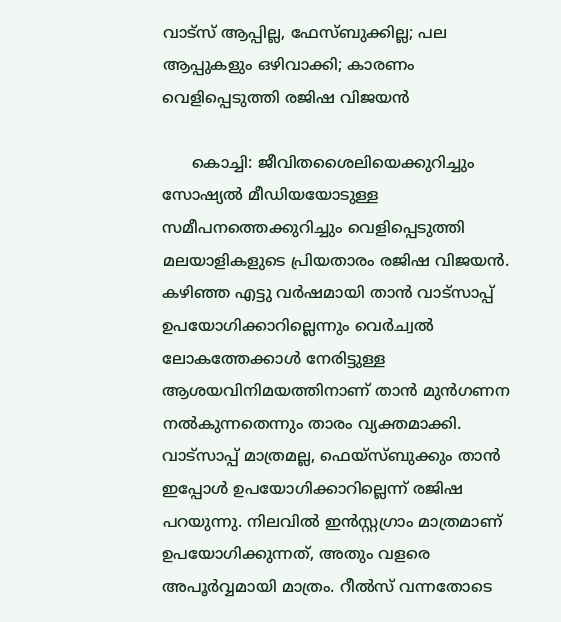വാട്‌സ് ആപ്പില്ല, ഫേസ്ബുക്കില്ല; പല ആപ്പുകളും ഒഴിവാക്കി; കാരണം വെളിപ്പെടുത്തി രജിഷ വിജയന്‍

      കൊച്ചി: ജീവിതശൈലിയെക്കുറിച്ചും സോഷ്യല്‍ മീഡിയയോടുള്ള സമീപനത്തെക്കുറിച്ചും വെളിപ്പെടുത്തി മലയാളികളുടെ പ്രിയതാരം രജിഷ വിജയന്‍. കഴിഞ്ഞ എട്ടു വര്‍ഷമായി താന്‍ വാട്സാപ്പ് ഉപയോഗിക്കാറില്ലെന്നും വെര്‍ച്വല്‍ ലോകത്തേക്കാള്‍ നേരിട്ടുള്ള ആശയവിനിമയത്തിനാണ് താന്‍ മുന്‍ഗണന നല്‍കുന്നതെന്നും താരം വ്യക്തമാക്കി. വാട്സാപ്പ് മാത്രമല്ല, ഫെയ്സ്ബുക്കും താന്‍ ഇപ്പോള്‍ ഉപയോഗിക്കാറില്ലെന്ന് രജിഷ പറയുന്നു. നിലവില്‍ ഇന്‍സ്റ്റഗ്രാം മാത്രമാണ് ഉപയോഗിക്കുന്നത്, അതും വളരെ അപൂര്‍വ്വമായി മാത്രം. റീല്‍സ് വന്നതോടെ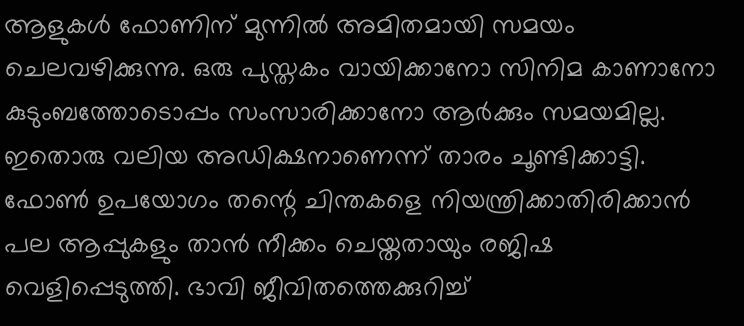ആളുകള്‍ ഫോണിന് മുന്നില്‍ അമിതമായി സമയം ചെലവഴിക്കുന്നു. ഒരു പുസ്തകം വായിക്കാനോ സിനിമ കാണാനോ കുടുംബത്തോടൊപ്പം സംസാരിക്കാനോ ആര്‍ക്കും സമയമില്ല. ഇതൊരു വലിയ അഡിക്ഷനാണെന്ന് താരം ചൂണ്ടിക്കാട്ടി. ഫോണ്‍ ഉപയോഗം തന്റെ ചിന്തകളെ നിയന്ത്രിക്കാതിരിക്കാന്‍ പല ആപ്പുകളും താന്‍ നീക്കം ചെയ്തതായും രജിഷ വെളിപ്പെടുത്തി. ഭാവി ജീവിതത്തെക്കുറിച്ച്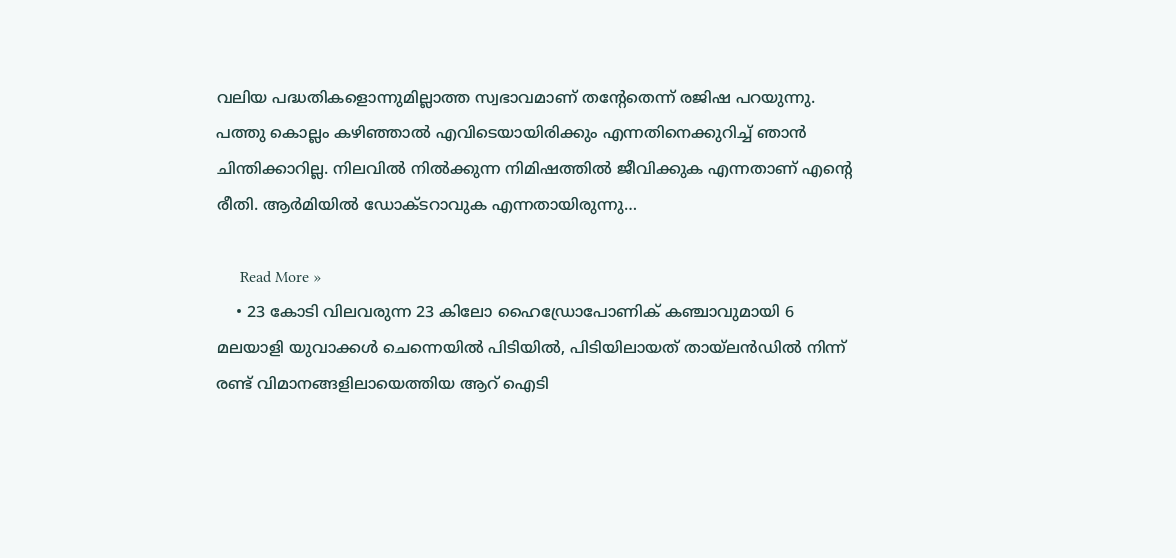വലിയ പദ്ധതികളൊന്നുമില്ലാത്ത സ്വഭാവമാണ് തന്റേതെന്ന് രജിഷ പറയുന്നു. പത്തു കൊല്ലം കഴിഞ്ഞാല്‍ എവിടെയായിരിക്കും എന്നതിനെക്കുറിച്ച് ഞാന്‍ ചിന്തിക്കാറില്ല. നിലവില്‍ നില്‍ക്കുന്ന നിമിഷത്തില്‍ ജീവിക്കുക എന്നതാണ് എന്റെ രീതി. ആര്‍മിയില്‍ ഡോക്ടറാവുക എന്നതായിരുന്നു…

      Read More »
    • 23 കോടി വിലവരുന്ന 23 കിലോ ഹൈഡ്രോപോണിക് കഞ്ചാവുമായി 6 മലയാളി യുവാക്കൾ ചെന്നെയിൽ പിടിയിൽ, പിടിയിലായത് തായ്ലൻഡിൽ നിന്ന് രണ്ട് വിമാനങ്ങളിലായെത്തിയ ആറ് ഐടി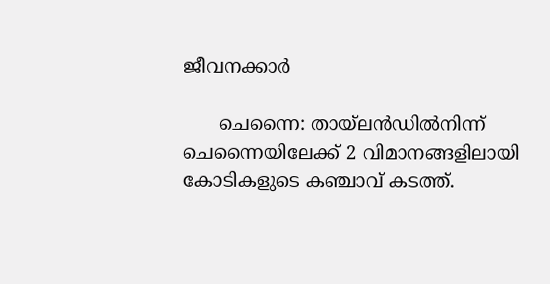ജീവനക്കാർ

      ചെന്നൈ: തായ്‌ലൻഡിൽനിന്ന് ചെന്നൈയിലേക്ക് 2 വിമാനങ്ങളിലായി കോടികളുടെ കഞ്ചാവ് കടത്ത്.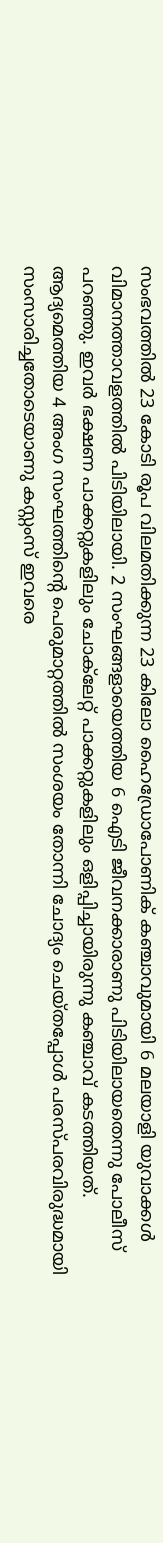സംഭവത്തിൽ 23 കോടി രൂപ വിലമതിക്കുന്ന 23 കിലോ ഹൈഡ്രോപോണിക് കഞ്ചാവുമായി 6 മലയാളി യുവാക്കൾ വിമാനത്താവളത്തിൽ പിടിയിലായി. 2 സംഘങ്ങളായെത്തിയ 6 ഐടി ജീവനക്കാരാണു പിടിയിലായതെന്നു പോലീസ് പറഞ്ഞു. ഇവർ ഭക്ഷണ പാക്കറ്റുകളിലും ചോക്‌ലേറ്റ് പാക്കറ്റുകളിലും ഒളിപ്പിച്ചായിരുന്നു കഞ്ചാവ് കടത്തിയത്. ആദ്യമെത്തിയ 4 അംഗ സംഘത്തിന്റെ പെരുമാറ്റത്തിൽ സംശയം തോന്നി ചോദ്യം ചെയ്തപ്പോൾ പരസ്പരവിരുദ്ധമായി സംസാരിച്ചതോടെയാണു കസ്റ്റംസ് ഇവരെ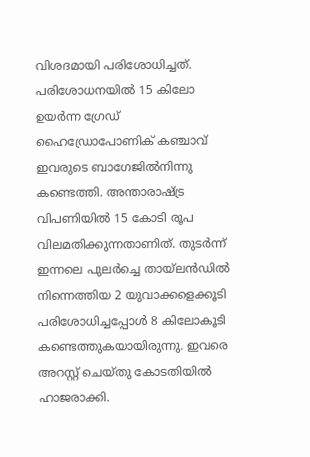വിശദമായി പരിശോധിച്ചത്. പരിശോധനയിൽ 15 കിലോ ഉയർന്ന ഗ്രേഡ് ഹൈഡ്രോപോണിക് കഞ്ചാവ് ഇവരുടെ ബാഗേജിൽനിന്നു കണ്ടെത്തി. അന്താരാഷ്ട്ര വിപണിയിൽ 15 കോടി രൂപ വിലമതിക്കുന്നതാണിത്. തുടർന്ന് ഇന്നലെ പുലർച്ചെ തായ്‌ലൻഡിൽ നിന്നെത്തിയ 2 യുവാക്കളെക്കൂടി പരിശോധിച്ചപ്പോൾ 8 കിലോകൂടി കണ്ടെത്തുകയായിരുന്നു. ഇവരെ അറസ്റ്റ് ചെയ്തു കോടതിയിൽ ഹാജരാക്കി.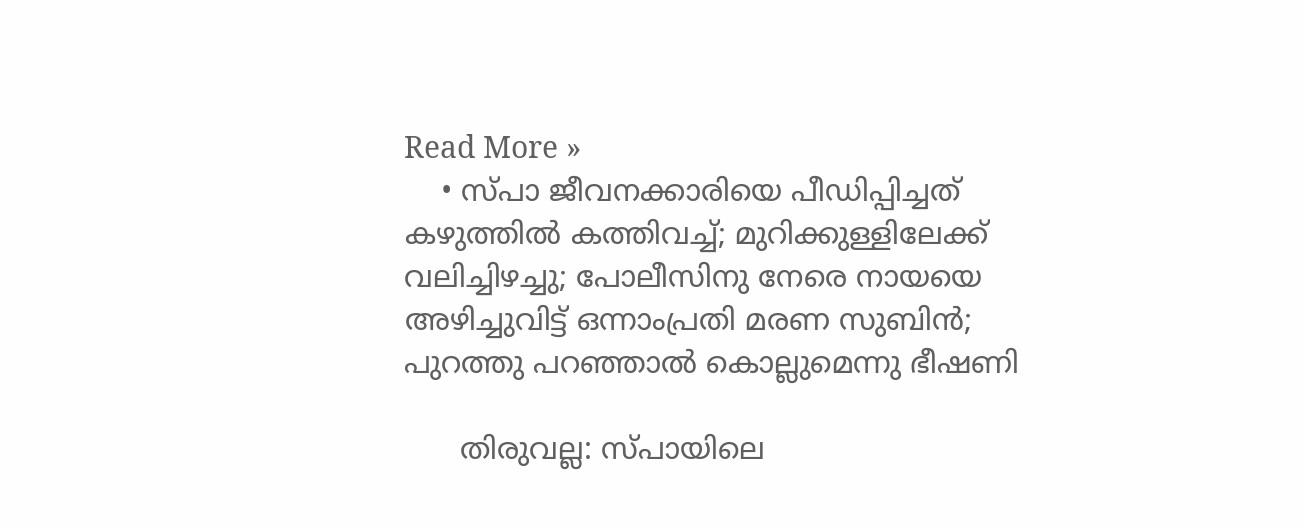Read More »
    • സ്പാ ജീവനക്കാരിയെ പീഡിപ്പിച്ചത് കഴുത്തില്‍ കത്തിവച്ച്; മുറിക്കുള്ളിലേക്ക് വലിച്ചിഴച്ചു; പോലീസിനു നേരെ നായയെ അഴിച്ചുവിട്ട് ഒന്നാംപ്രതി മരണ സുബിന്‍; പുറത്തു പറഞ്ഞാല്‍ കൊല്ലുമെന്നു ഭീഷണി

      തിരുവല്ല: സ്പായിലെ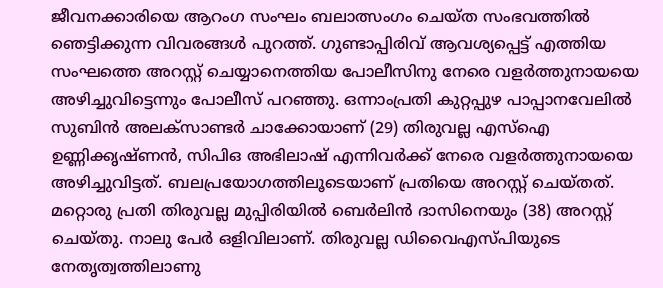ജീവനക്കാരിയെ ആറംഗ സംഘം ബലാത്സംഗം ചെയ്ത സംഭവത്തില്‍ ഞെട്ടിക്കുന്ന വിവരങ്ങള്‍ പുറത്ത്. ഗുണ്ടാപ്പിരിവ് ആവശ്യപ്പെട്ട് എത്തിയ സംഘത്തെ അറസ്റ്റ് ചെയ്യാനെത്തിയ പോലീസിനു നേരെ വളര്‍ത്തുനായയെ അഴിച്ചുവിട്ടെന്നും പോലീസ് പറഞ്ഞു. ഒന്നാംപ്രതി കുറ്റപ്പുഴ പാപ്പാനവേലില്‍ സുബിന്‍ അലക്‌സാണ്ടര്‍ ചാക്കോയാണ് (29) തിരുവല്ല എസ്‌ഐ ഉണ്ണിക്കൃഷ്ണന്‍, സിപിഒ അഭിലാഷ് എന്നിവര്‍ക്ക് നേരെ വളര്‍ത്തുനായയെ അഴിച്ചുവിട്ടത്. ബലപ്രയോഗത്തിലൂടെയാണ് പ്രതിയെ അറസ്റ്റ് ചെയ്തത്. മറ്റൊരു പ്രതി തിരുവല്ല മുപ്പിരിയില്‍ ബെര്‍ലിന്‍ ദാസിനെയും (38) അറസ്റ്റ് ചെയ്തു. നാലു പേര്‍ ഒളിവിലാണ്. തിരുവല്ല ഡിവൈഎസ്പിയുടെ നേതൃത്വത്തിലാണു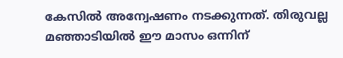കേസില്‍ അന്വേഷണം നടക്കുന്നത്. തിരുവല്ല മഞ്ഞാടിയില്‍ ഈ മാസം ഒന്നിന്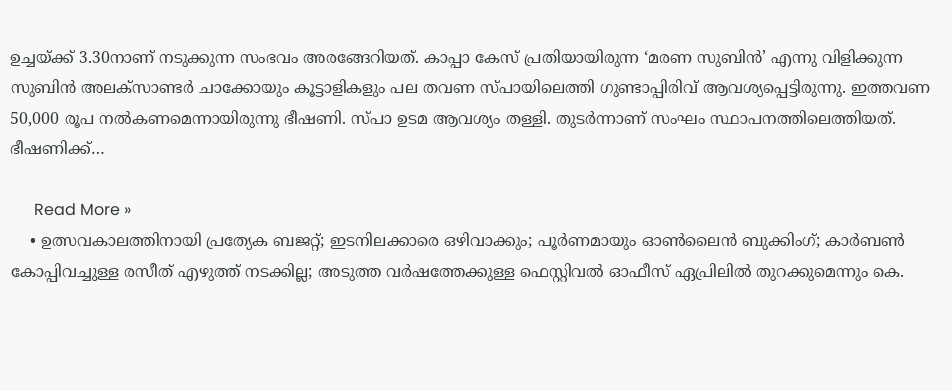ഉച്ചയ്ക്ക് 3.30നാണ് നടുക്കുന്ന സംഭവം അരങ്ങേറിയത്. കാപ്പാ കേസ് പ്രതിയായിരുന്ന ‘മരണ സുബിന്‍’ എന്നു വിളിക്കുന്ന സുബിന്‍ അലക്‌സാണ്ടര്‍ ചാക്കോയും കൂട്ടാളികളും പല തവണ സ്പായിലെത്തി ഗുണ്ടാപ്പിരിവ് ആവശ്യപ്പെട്ടിരുന്നു. ഇത്തവണ 50,000 രൂപ നല്‍കണമെന്നായിരുന്നു ഭീഷണി. സ്പാ ഉടമ ആവശ്യം തള്ളി. തുടര്‍ന്നാണ് സംഘം സ്ഥാപനത്തിലെത്തിയത്. ഭീഷണിക്ക്…

      Read More »
    • ഉത്സവകാലത്തിനായി പ്രത്യേക ബജറ്റ്; ഇടനിലക്കാരെ ഒഴിവാക്കും; പൂര്‍ണമായും ഓണ്‍ലൈന്‍ ബുക്കിംഗ്; കാര്‍ബണ്‍ കോപ്പിവച്ചുള്ള രസീത് എഴുത്ത് നടക്കില്ല; അടുത്ത വര്‍ഷത്തേക്കുള്ള ഫെസ്റ്റിവല്‍ ഓഫീസ് ഏപ്രിലില്‍ തുറക്കുമെന്നും കെ.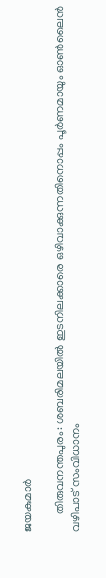ജയകുമാര്‍

      തിരുവനന്തപുരം: ശബരിമലയില്‍ ഇടനിലക്കാരെ ഒഴിവാക്കുന്നതിനൊപ്പം പൂര്‍ണമായും ഓണ്‍ലൈന്‍ വഴിപാട് സംവിധാനം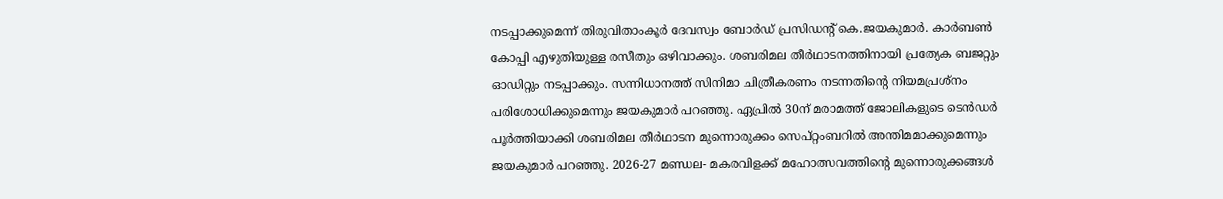നടപ്പാക്കുമെന്ന് തിരുവിതാംകൂര്‍ ദേവസ്വം ബോര്‍ഡ് പ്രസിഡന്റ് കെ.ജയകുമാര്‍. കാര്‍ബണ്‍ കോപ്പി എഴുതിയുള്ള രസീതും ഒഴിവാക്കും. ശബരിമല തീര്‍ഥാടനത്തിനായി പ്രത്യേക ബജറ്റും ഓഡിറ്റും നടപ്പാക്കും. സന്നിധാനത്ത് സിനിമാ ചിത്രീകരണം നടന്നതിന്റെ നിയമപ്രശ്നം പരിശോധിക്കുമെന്നും ജയകുമാര്‍ പറഞ്ഞു. ഏപ്രില്‍ 30ന് മരാമത്ത് ജോലികളുടെ ടെന്‍ഡര്‍ പൂര്‍ത്തിയാക്കി ശബരിമല തീര്‍ഥാടന മുന്നൊരുക്കം സെപ്റ്റംബറില്‍ അന്തിമമാക്കുമെന്നും ജയകുമാര്‍ പറഞ്ഞു. 2026-27 മണ്ഡല- മകരവിളക്ക് മഹോത്സവത്തിന്റെ മുന്നൊരുക്കങ്ങള്‍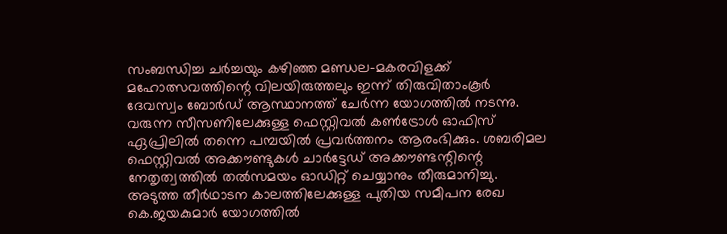സംബന്ധിച്ച ചര്‍ച്ചയും കഴിഞ്ഞ മണ്ഡല-മകരവിളക്ക് മഹോത്സവത്തിന്റെ വിലയിരുത്തലും ഇന്ന് തിരുവിതാംകൂര്‍ ദേവസ്വം ബോര്‍ഡ് ആസ്ഥാനത്ത് ചേര്‍ന്ന യോഗത്തില്‍ നടന്നു. വരുന്ന സീസണിലേക്കുള്ള ഫെസ്റ്റിവല്‍ കണ്‍ട്രോള്‍ ഓഫിസ് ഏപ്രിലില്‍ തന്നെ പമ്പയില്‍ പ്രവര്‍ത്തനം ആരംഭിക്കും. ശബരിമല ഫെസ്റ്റിവല്‍ അക്കൗണ്ടുകള്‍ ചാര്‍ട്ടേഡ് അക്കൗണ്ടന്റിന്റെ നേതൃത്വത്തില്‍ തല്‍സമയം ഓഡിറ്റ് ചെയ്യാനും തീരുമാനിച്ചു. അടുത്ത തീര്‍ഥാടന കാലത്തിലേക്കുള്ള പുതിയ സമീപന രേഖ കെ.ജയകുമാര്‍ യോഗത്തില്‍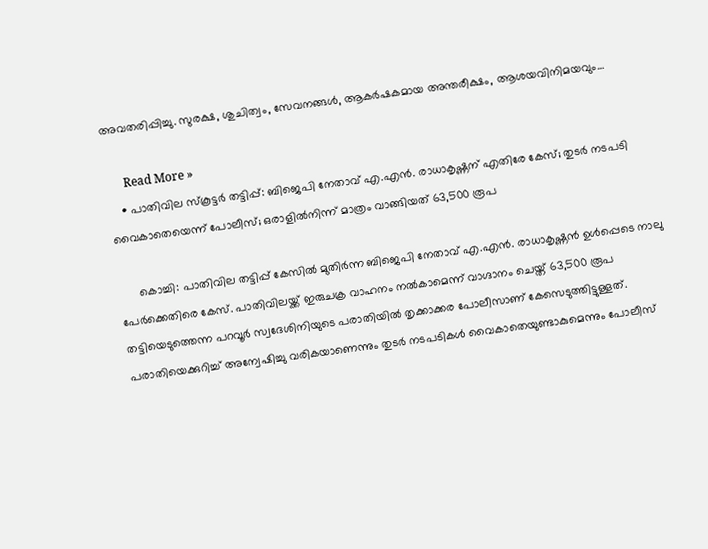അവതരിപ്പിച്ചു. സുരക്ഷ, ശുചിത്വം, സേവനങ്ങള്‍, ആകര്‍ഷകമായ അന്തരീക്ഷം, ആശയവിനിമയവും…

      Read More »
    • പാതിവില സ്‌കൂട്ടര്‍ തട്ടിപ്പ്: ബിജെപി നേതാവ് എ.എന്‍. രാധാകൃഷ്ണന് എതിരേ കേസ്; തുടര്‍ നടപടി വൈകാതെയെന്ന് പോലീസ്; ഒരാളില്‍നിന്ന് മാത്രം വാങ്ങിയത് 63,500 രൂപ

      കൊച്ചി: പാതിവില തട്ടിപ്പ് കേസില്‍ മുതിര്‍ന്ന ബിജെപി നേതാവ് എ.എന്‍. രാധാകൃഷ്ണന്‍ ഉള്‍പ്പെടെ നാലു പേര്‍ക്കെതിരെ കേസ്. പാതിവിലയ്ക്ക് ഇരുചക്ര വാഹനം നല്‍കാമെന്ന് വാഗ്ദാനം ചെയ്ത് 63,500 രൂപ തട്ടിയെടുത്തെന്ന പറവൂര്‍ സ്വദേശിനിയുടെ പരാതിയില്‍ തൃക്കാക്കര പോലീസാണ് കേസെടുത്തിട്ടുള്ളത്. പരാതിയെക്കുറിച്ച് അന്വേഷിച്ചു വരികയാണെന്നും തുടര്‍ നടപടികള്‍ വൈകാതെയുണ്ടാകുമെന്നും പോലീസ്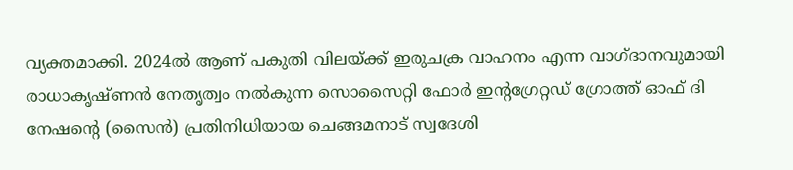വ്യക്തമാക്കി. 2024ല്‍ ആണ് പകുതി വിലയ്ക്ക് ഇരുചക്ര വാഹനം എന്ന വാഗ്ദാനവുമായി രാധാകൃഷ്ണന്‍ നേതൃത്വം നല്‍കുന്ന സൊസൈറ്റി ഫോര്‍ ഇന്റഗ്രേറ്റഡ് ഗ്രോത്ത് ഓഫ് ദി നേഷന്റെ (സൈന്‍) പ്രതിനിധിയായ ചെങ്ങമനാട് സ്വദേശി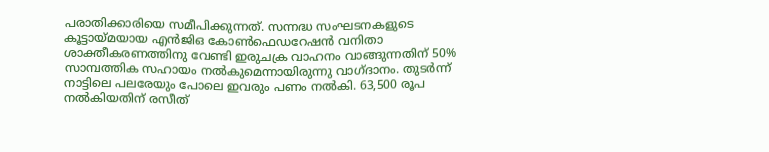പരാതിക്കാരിയെ സമീപിക്കുന്നത്. സന്നദ്ധ സംഘടനകളുടെ കൂട്ടായ്മയായ എന്‍ജിഒ കോണ്‍ഫെഡറേഷന്‍ വനിതാ ശാക്തീകരണത്തിനു വേണ്ടി ഇരുചക്ര വാഹനം വാങ്ങുന്നതിന് 50% സാമ്പത്തിക സഹായം നല്‍കുമെന്നായിരുന്നു വാഗ്ദാനം. തുടര്‍ന്ന് നാട്ടിലെ പലരേയും പോലെ ഇവരും പണം നല്‍കി. 63,500 രൂപ നല്‍കിയതിന് രസീത്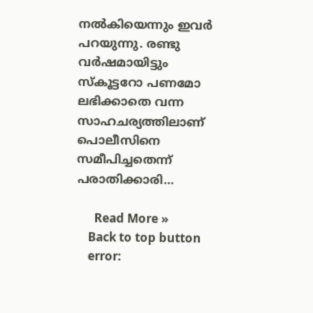നല്‍കിയെന്നും ഇവര്‍ പറയുന്നു. രണ്ടു വര്‍ഷമായിട്ടും സ്‌കൂട്ടറോ പണമോ ലഭിക്കാതെ വന്ന സാഹചര്യത്തിലാണ് പൊലീസിനെ സമീപിച്ചതെന്ന് പരാതിക്കാരി…

      Read More »
    Back to top button
    error: